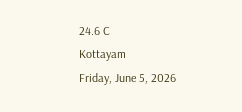24.6 C
Kottayam
Friday, June 5, 2026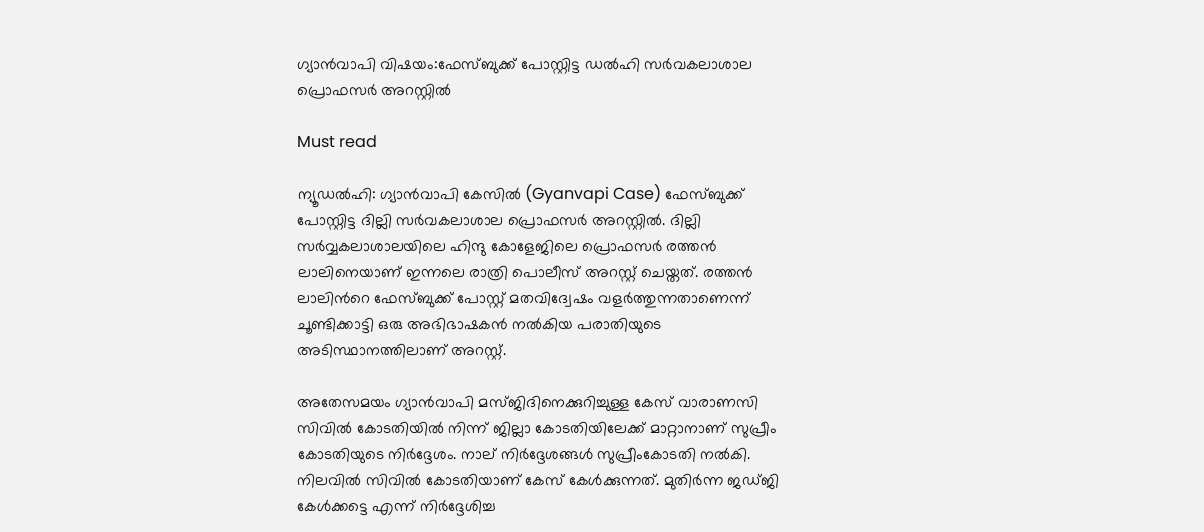ഗ്യാന്‍വാപി വിഷയം:ഫേസ്ബുക്ക് പോസ്റ്റിട്ട ഡൽഹി സര്‍വകലാശാല പ്രൊഫസര്‍ അറസ്റ്റില്‍

Must read

ന്യൂഡൽഹി: ഗ്യാന്‍വാപി കേസില്‍ (Gyanvapi Case) ഫേസ്ബുക്ക് പോസ്റ്റിട്ട ദില്ലി സര്‍വകലാശാല പ്രൊഫസര്‍ അറസ്റ്റില്‍. ദില്ലി സര്‍വ്വകലാശാലയിലെ ഹിന്ദു കോളേജിലെ പ്രൊഫസര്‍ രത്തന്‍ ലാലിനെയാണ് ഇന്നലെ രാത്രി പൊലീസ് അറസ്റ്റ് ചെയ്തത്. രത്തന്‍ ലാലിന്‍റെ ഫേസ്ബുക്ക് പോസ്റ്റ് മതവിദ്വേഷം വളര്‍ത്തുന്നതാണെന്ന് ചൂണ്ടിക്കാട്ടി ഒരു അഭിഭാഷകന്‍ നല്‍കിയ പരാതിയുടെ അടിസ്ഥാനത്തിലാണ് അറസ്റ്റ്.

അതേസമയം ഗ്യാൻവാപി മസ്ജിദിനെക്കുറിച്ചുള്ള കേസ് വാരാണസി സിവിൽ കോടതിയിൽ നിന്ന് ജില്ലാ കോടതിയിലേക്ക് മാറ്റാനാണ് സുപ്രീം കോടതിയുടെ നിർദ്ദേശം. നാല് നിർദ്ദേശങ്ങൾ സുപ്രീംകോടതി നല്‍കി. നിലവിൽ സിവിൽ കോടതിയാണ് കേസ് കേൾക്കുന്നത്. മുതിർന്ന ജഡ്ജി കേൾക്കട്ടെ എന്ന് നിർദ്ദേശിച്ച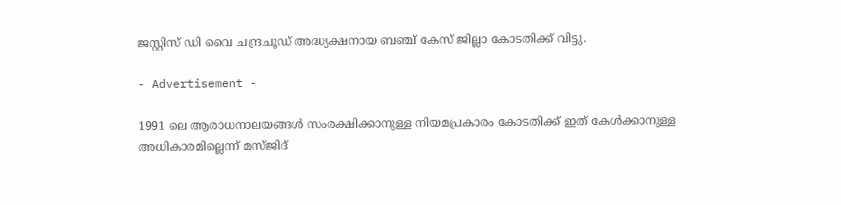ജസ്റ്റിസ് ഡി വൈ ചന്ദ്രചൂഡ് അദ്ധ്യക്ഷനായ ബഞ്ച് കേസ് ജില്ലാ കോടതിക്ക് വിട്ടു.

- Advertisement -

1991 ലെ ആരാധനാലയങ്ങൾ സംരക്ഷിക്കാനുള്ള നിയമപ്രകാരം കോടതിക്ക് ഇത് കേൾക്കാനുള്ള അധികാരമില്ലെന്ന് മസ്ജിദ്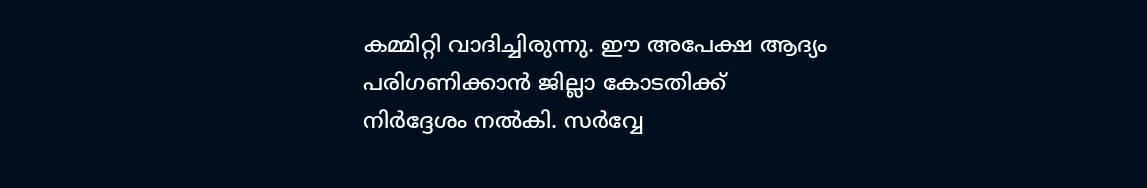കമ്മിറ്റി വാദിച്ചിരുന്നു. ഈ അപേക്ഷ ആദ്യം പരിഗണിക്കാൻ ജില്ലാ കോടതിക്ക് നിർദ്ദേശം നല്‍കി. സർവ്വേ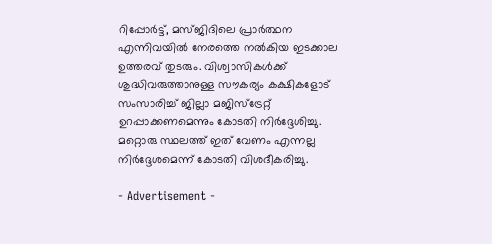റിപ്പോർട്ട്, മസ്ജിദിലെ പ്രാർത്ഥന എന്നിവയിൽ നേരത്തെ നല്‍കിയ ഇടക്കാല ഉത്തരവ് തുടരും. വിശ്വാസികൾക്ക് ശുദ്ധിവരുത്താനുള്ള സൗകര്യം കക്ഷികളോട് സംസാരിച്ച് ജില്ലാ മജിസ്ട്രേറ്റ് ഉറപ്പാക്കണമെന്നും കോടതി നിർദ്ദേശിച്ചു. മറ്റൊരു സ്ഥലത്ത് ഇത് വേണം എന്നല്ല നിർദ്ദേശമെന്ന് കോടതി വിശദീകരിച്ചു.

- Advertisement -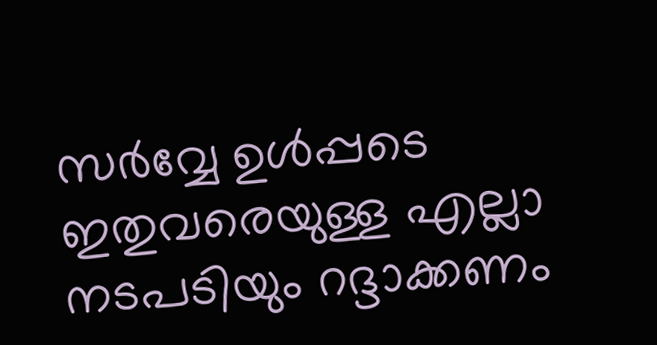സർവ്വേ ഉൾപ്പടെ ഇതുവരെയുള്ള എല്ലാ നടപടിയും റദ്ദാക്കണം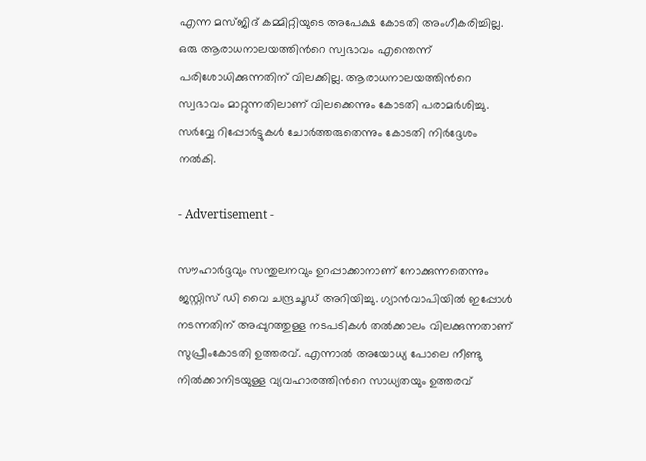എന്ന മസ്ജിദ് കമ്മിറ്റിയുടെ അപേക്ഷ കോടതി അംഗീകരിച്ചില്ല. ഒരു ആരാധനാലയത്തിന്‍റെ സ്വഭാവം എന്തെന്ന് പരിശോധിക്കുന്നതിന് വിലക്കില്ല. ആരാധനാലയത്തിന്‍റെ സ്വഭാവം മാറ്റുന്നതിലാണ് വിലക്കെന്നും കോടതി പരാമർശിച്ചു. സർവ്വേ റിപ്പോർട്ടുകൾ ചോർത്തരുതെന്നും കോടതി നിർദ്ദേശം നല്‍കി.

- Advertisement -

സൗഹാർദ്ദവും സന്തുലനവും ഉറപ്പാക്കാനാണ് നോക്കുന്നതെന്നും ജസ്റ്റിസ് ഡി വൈ ചന്ദ്രചൂഡ് അറിയിച്ചു. ഗ്യാൻവാപിയിൽ ഇപ്പോൾ നടന്നതിന് അപ്പുറത്തുള്ള നടപടികൾ തല്‍ക്കാലം വിലക്കുന്നതാണ് സുപ്രീംകോടതി ഉത്തരവ്. എന്നാൽ അയോധ്യ പോലെ നീണ്ടു നില്‍ക്കാനിടയുള്ള വ്യവഹാരത്തിന്‍റെ സാധ്യതയും ഉത്തരവ്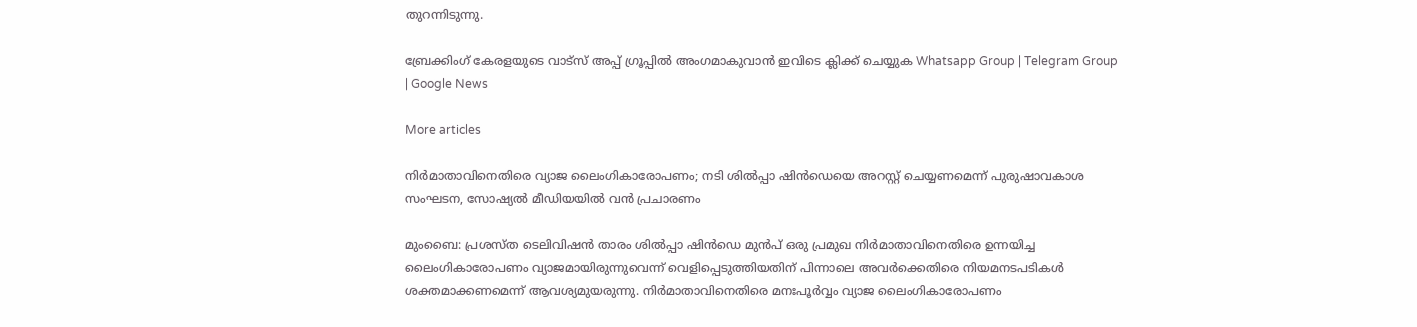തുറന്നിടുന്നു.

ബ്രേക്കിംഗ് കേരളയുടെ വാട്സ് അപ്പ് ഗ്രൂപ്പിൽ അംഗമാകുവാൻ ഇവിടെ ക്ലിക്ക് ചെയ്യുക Whatsapp Group | Telegram Group | Google News

More articles

നിർമാതാവിനെതിരെ വ്യാജ ലൈംഗികാരോപണം; നടി ശിൽപ്പാ ഷിൻഡെയെ അറസ്റ്റ് ചെയ്യണമെന്ന് പുരുഷാവകാശ സംഘടന, സോഷ്യൽ മീഡിയയിൽ വൻ പ്രചാരണം

മുംബൈ: പ്രശസ്ത ടെലിവിഷൻ താരം ശിൽപ്പാ ഷിൻഡെ മുൻപ് ഒരു പ്രമുഖ നിർമാതാവിനെതിരെ ഉന്നയിച്ച ലൈംഗികാരോപണം വ്യാജമായിരുന്നുവെന്ന് വെളിപ്പെടുത്തിയതിന് പിന്നാലെ അവർക്കെതിരെ നിയമനടപടികൾ ശക്തമാക്കണമെന്ന് ആവശ്യമുയരുന്നു. നിർമാതാവിനെതിരെ മനഃപൂർവ്വം വ്യാജ ലൈംഗികാരോപണം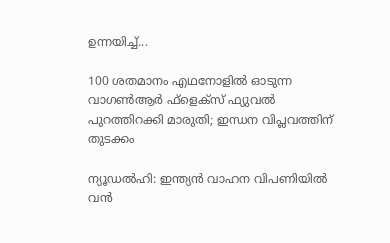ഉന്നയിച്ച്...

100 ശതമാനം എഥനോളിൽ ഓടുന്ന വാഗൺആർ ഫ്ളെക്സ് ഫ്യുവൽ പുറത്തിറക്കി മാരുതി; ഇന്ധന വിപ്ലവത്തിന് തുടക്കം

ന്യൂഡൽഹി: ഇന്ത്യൻ വാഹന വിപണിയിൽ വൻ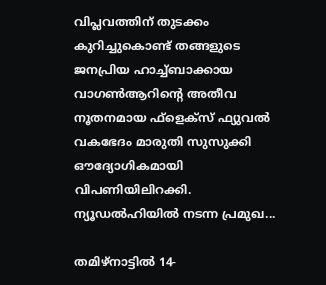വിപ്ലവത്തിന് തുടക്കം കുറിച്ചുകൊണ്ട് തങ്ങളുടെ ജനപ്രിയ ഹാച്ച്ബാക്കായ വാഗൺആറിന്റെ അതീവ നൂതനമായ ഫ്‌ളെക്‌സ് ഫ്യുവൽ വകഭേദം മാരുതി സുസുക്കി ഔദ്യോഗികമായി വിപണിയിലിറക്കി. ന്യൂഡൽഹിയിൽ നടന്ന പ്രമുഖ...

തമിഴ്നാട്ടിൽ 14-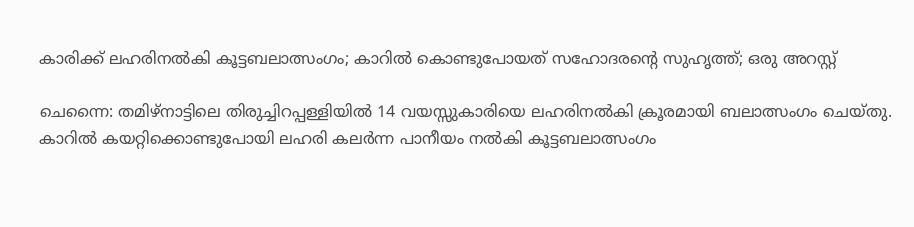കാരിക്ക് ലഹരിനൽകി കൂട്ടബലാത്സംഗം; കാറിൽ കൊണ്ടുപോയത് സഹോദരന്റെ സുഹൃത്ത്; ഒരു അറസ്റ്റ്

ചെന്നൈ: തമിഴ്നാട്ടിലെ തിരുച്ചിറപ്പള്ളിയിൽ 14 വയസ്സുകാരിയെ ലഹരിനൽകി ക്രൂരമായി ബലാത്സംഗം ചെയ്തു. കാറിൽ കയറ്റിക്കൊണ്ടുപോയി ലഹരി കലർന്ന പാനീയം നൽകി കൂട്ടബലാത്സംഗം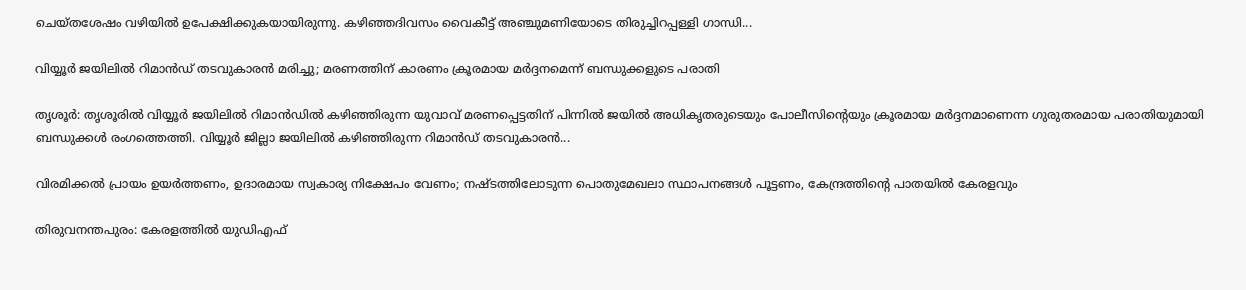ചെയ്തശേഷം വഴിയിൽ ഉപേക്ഷിക്കുകയായിരുന്നു. കഴിഞ്ഞദിവസം വൈകീട്ട് അഞ്ചുമണിയോടെ തിരുച്ചിറപ്പള്ളി ഗാന്ധി...

വിയ്യൂർ ജയിലിൽ റിമാൻഡ് തടവുകാരൻ മരിച്ചു; മരണത്തിന് കാരണം ക്രൂരമായ മർദ്ദനമെന്ന് ബന്ധുക്കളുടെ പരാതി

തൃശൂർ: തൃശൂരിൽ വിയ്യൂർ ജയിലിൽ റിമാൻഡിൽ കഴിഞ്ഞിരുന്ന യുവാവ് മരണപ്പെട്ടതിന് പിന്നിൽ ജയിൽ അധികൃതരുടെയും പോലീസിന്റെയും ക്രൂരമായ മർദ്ദനമാണെന്ന ഗുരുതരമായ പരാതിയുമായി ബന്ധുക്കൾ രംഗത്തെത്തി. വിയ്യൂർ ജില്ലാ ജയിലിൽ കഴിഞ്ഞിരുന്ന റിമാൻഡ് തടവുകാരൻ...

വിരമിക്കൽ പ്രായം ഉയർത്തണം, ഉദാരമായ സ്വകാര്യ നിക്ഷേപം വേണം; നഷ്ടത്തിലോടുന്ന പൊതുമേഖലാ സ്ഥാപനങ്ങള്‍ പൂട്ടണം, കേന്ദ്രത്തിന്റെ പാതയില്‍ കേരളവും

തിരുവനന്തപുരം: കേരളത്തിൽ യുഡിഎഫ്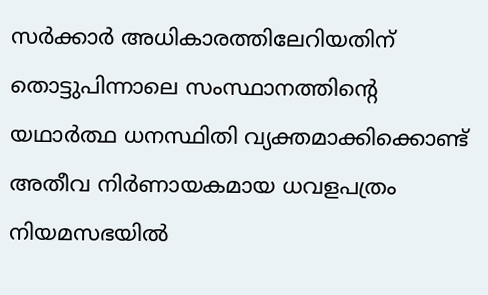സർക്കാർ അധികാരത്തിലേറിയതിന് തൊട്ടുപിന്നാലെ സംസ്ഥാനത്തിന്റെ യഥാർത്ഥ ധനസ്ഥിതി വ്യക്തമാക്കിക്കൊണ്ട് അതീവ നിർണായകമായ ധവളപത്രം നിയമസഭയിൽ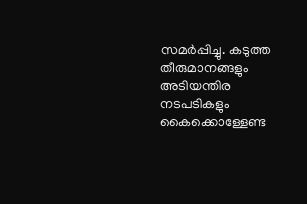സമർപ്പിച്ചു. കടുത്ത തീരുമാനങ്ങളും അടിയന്തിര നടപടികളും കൈക്കൊള്ളേണ്ട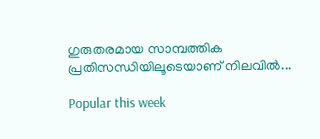ഗുരുതരമായ സാമ്പത്തിക പ്രതിസന്ധിയിലൂടെയാണ് നിലവിൽ...

Popular this week